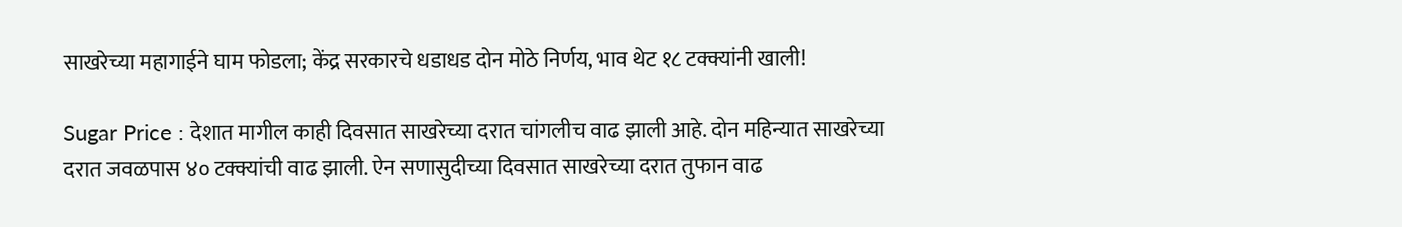साखरेच्या महागाईने घाम फोडला; केंद्र सरकारचे धडाधड दोन मोठे निर्णय, भाव थेट १८ टक्क्यांनी खाली!

Sugar Price : देशात मागील काही दिवसात साखरेच्या दरात चांगलीच वाढ झाली आहे. दोन महिन्यात साखरेच्या दरात जवळपास ४० टक्क्यांची वाढ झाली. ऐन सणासुदीच्या दिवसात साखरेच्या दरात तुफान वाढ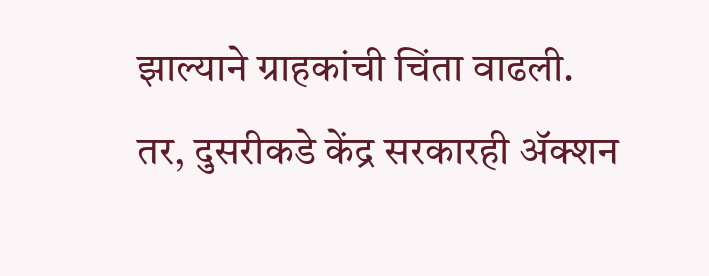झाल्याने ग्राहकांची चिंता वाढली.
तर, दुसरीकडे केंद्र सरकारही ॲक्शन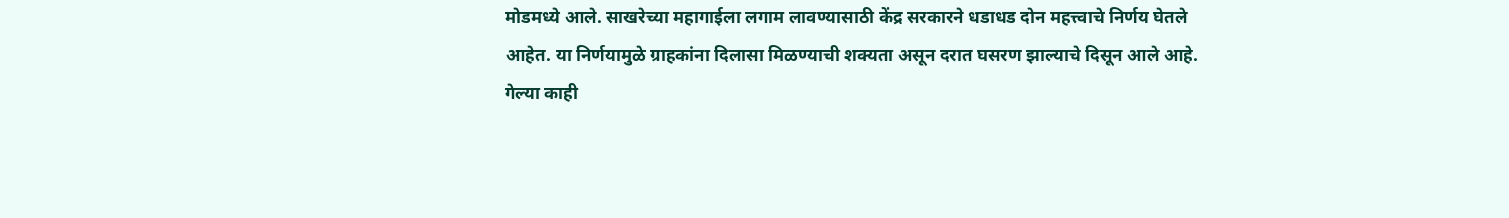मोडमध्ये आले. साखरेच्या महागाईला लगाम लावण्यासाठी केंद्र सरकारने धडाधड दोन महत्त्वाचे निर्णय घेतले आहेत. या निर्णयामुळे ग्राहकांना दिलासा मिळण्याची शक्यता असून दरात घसरण झाल्याचे दिसून आले आहे.
गेल्या काही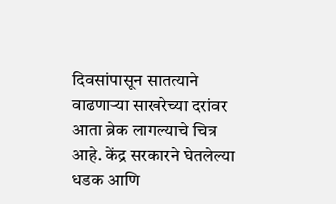दिवसांपासून सातत्याने वाढणाऱ्या साखरेच्या दरांवर आता ब्रेक लागल्याचे चित्र आहे. केंद्र सरकारने घेतलेल्या धडक आणि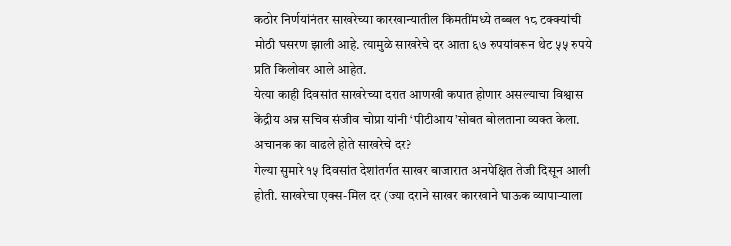कठोर निर्णयांनंतर साखरेच्या कारखान्यातील किमतींमध्ये तब्बल १८ टक्क्यांची मोठी घसरण झाली आहे. त्यामुळे साखरेचे दर आता ६७ रुपयांवरून थेट ५५ रुपये प्रति किलोवर आले आहेत.
येत्या काही दिवसांत साखरेच्या दरात आणखी कपात होणार असल्याचा विश्वास केंद्रीय अन्न सचिव संजीव चोप्रा यांनी ‘पीटीआय’सोबत बोलताना व्यक्त केला.
अचानक का वाढले होते साखरेचे दर?
गेल्या सुमारे १५ दिवसांत देशांतर्गत साखर बाजारात अनपेक्षित तेजी दिसून आली होती. साखरेचा एक्स-मिल दर (ज्या दराने साखर कारखाने घाऊक व्यापाऱ्याला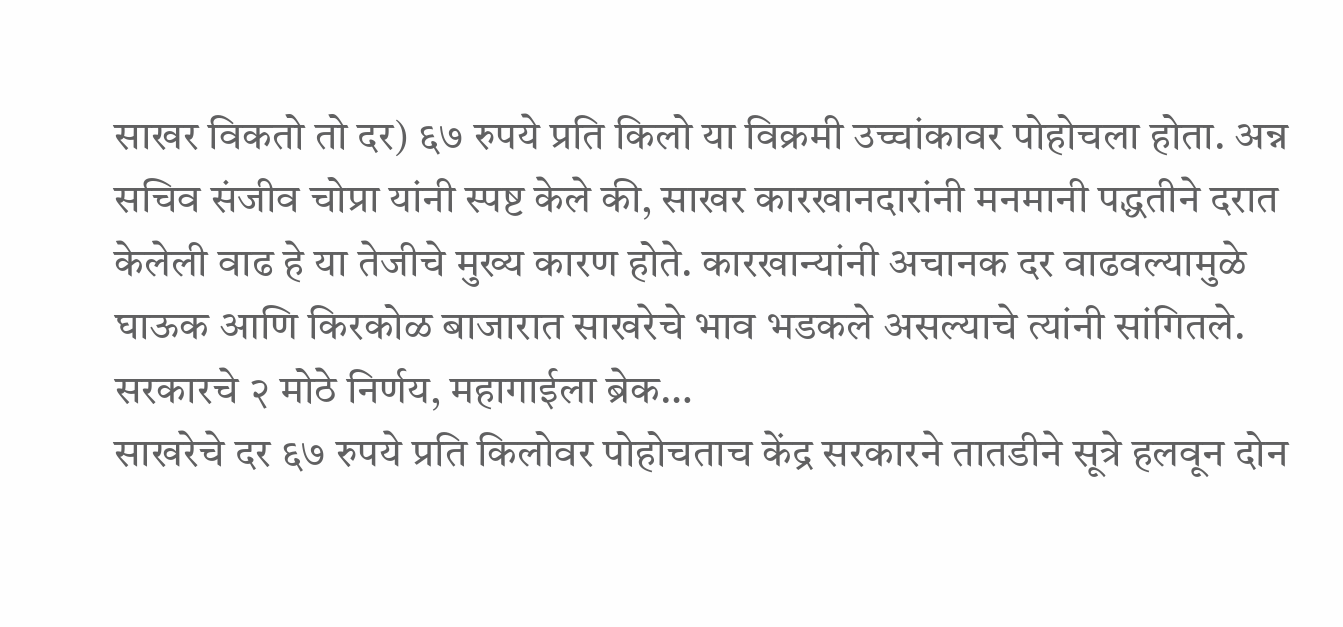साखर विकतो तो दर) ६७ रुपये प्रति किलो या विक्रमी उच्चांकावर पोहोचला होता. अन्न सचिव संजीव चोप्रा यांनी स्पष्ट केले की, साखर कारखानदारांनी मनमानी पद्धतीने दरात केलेली वाढ हे या तेजीचे मुख्य कारण होते. कारखान्यांनी अचानक दर वाढवल्यामुळे घाऊक आणि किरकोळ बाजारात साखरेचे भाव भडकले असल्याचे त्यांनी सांगितले.
सरकारचे २ मोठे निर्णय, महागाईला ब्रेक…
साखरेचे दर ६७ रुपये प्रति किलोवर पोहोचताच केंद्र सरकारने तातडीने सूत्रे हलवून दोन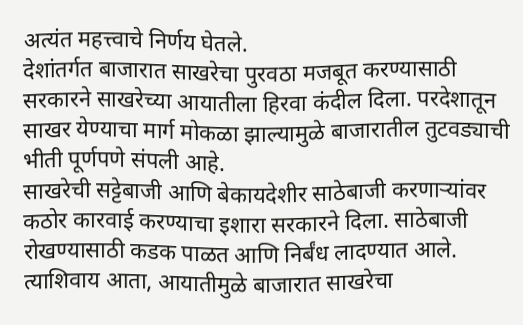अत्यंत महत्त्वाचे निर्णय घेतले.
देशांतर्गत बाजारात साखरेचा पुरवठा मजबूत करण्यासाठी सरकारने साखरेच्या आयातीला हिरवा कंदील दिला. परदेशातून साखर येण्याचा मार्ग मोकळा झाल्यामुळे बाजारातील तुटवड्याची भीती पूर्णपणे संपली आहे.
साखरेची सट्टेबाजी आणि बेकायदेशीर साठेबाजी करणाऱ्यांवर कठोर कारवाई करण्याचा इशारा सरकारने दिला. साठेबाजी रोखण्यासाठी कडक पाळत आणि निर्बंध लादण्यात आले. त्याशिवाय आता, आयातीमुळे बाजारात साखरेचा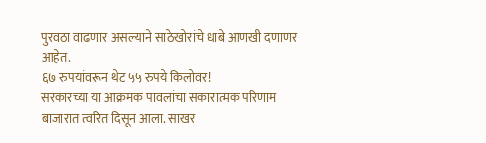पुरवठा वाढणार असल्याने साठेखोरांचे धाबे आणखी दणाणर आहेत.
६७ रुपयांवरून थेट ५५ रुपये किलोवर!
सरकारच्या या आक्रमक पावलांचा सकारात्मक परिणाम बाजारात त्वरित दिसून आला. साखर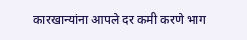कारखान्यांना आपले दर कमी करणे भाग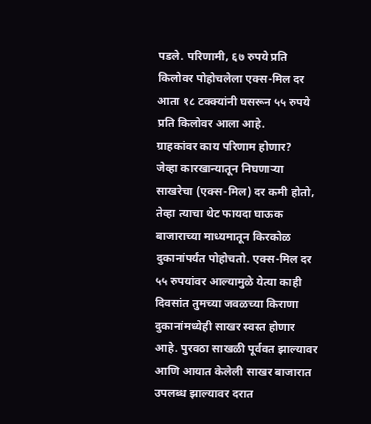पडले. परिणामी, ६७ रुपये प्रति किलोवर पोहोचलेला एक्स-मिल दर आता १८ टक्क्यांनी घसरून ५५ रुपये प्रति किलोवर आला आहे.
ग्राहकांवर काय परिणाम होणार?
जेव्हा कारखान्यातून निघणाऱ्या साखरेचा (एक्स-मिल) दर कमी होतो, तेव्हा त्याचा थेट फायदा घाऊक बाजाराच्या माध्यमातून किरकोळ दुकानांपर्यंत पोहोचतो. एक्स-मिल दर ५५ रुपयांवर आल्यामुळे येत्या काही दिवसांत तुमच्या जवळच्या किराणा दुकानांमध्येही साखर स्वस्त होणार आहे. पुरवठा साखळी पूर्ववत झाल्यावर आणि आयात केलेली साखर बाजारात उपलब्ध झाल्यावर दरात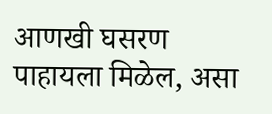आणखी घसरण पाहायला मिळेल, असा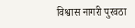विश्वास नागरी पुरवठा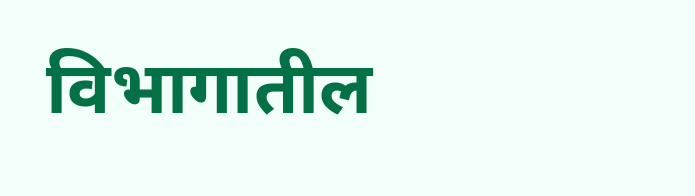विभागातील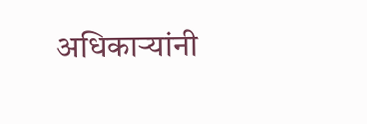अधिकाऱ्यांनी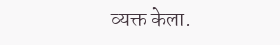व्यक्त केला.